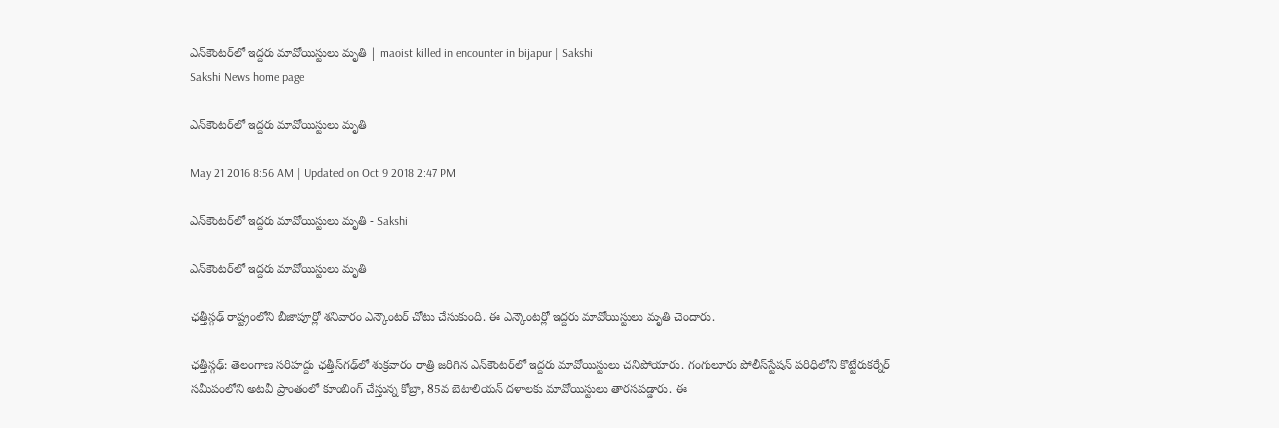ఎన్‌కౌంటర్‌లో ఇద్దరు మావోయిస్టులు మృతి | maoist killed in encounter in bijapur | Sakshi
Sakshi News home page

ఎన్‌కౌంటర్‌లో ఇద్దరు మావోయిస్టులు మృతి

May 21 2016 8:56 AM | Updated on Oct 9 2018 2:47 PM

ఎన్‌కౌంటర్‌లో ఇద్దరు మావోయిస్టులు మృతి - Sakshi

ఎన్‌కౌంటర్‌లో ఇద్దరు మావోయిస్టులు మృతి

ఛత్తీస్గఢ్ రాష్ట్రంలోని బీజాపూర్లో శనివారం ఎన్కౌంటర్ చోటు చేసుకుంది. ఈ ఎన్కౌంటర్లో ఇద్దరు మావోయిస్టులు మృతి చెందారు.

ఛత్తీస్గఢ్: తెలంగాణ సరిహద్దు ఛత్తీస్‌గఢ్‌లో శుక్రవారం రాత్రి జరిగిన ఎన్‌కౌంటర్‌లో ఇద్దరు మావోయిస్టులు చనిపోయారు. గంగులూరు పోలీస్‌స్టేషన్ పరిధిలోని కొట్టేరుకర్నేర్ సమీపంలోని అటవీ ప్రాంతంలో కూంబింగ్ చేస్తున్న కోబ్రా, 85వ బెటాలియన్ దళాలకు మావోయిస్టులు తారసపడ్డారు. ఈ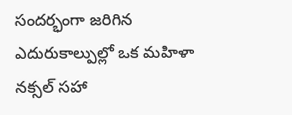సందర్భంగా జరిగిన ఎదురుకాల్పుల్లో ఒక మహిళా నక్సల్ సహా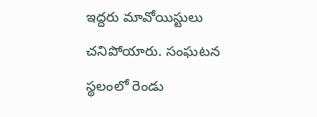ఇద్దరు మావోయిస్టులు చనిపోయారు. సంఘటన స్థలంలో రెండు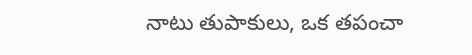నాటు తుపాకులు, ఒక తపంచా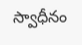స్వాధీనం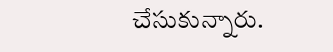చేసుకున్నారు.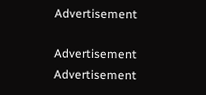Advertisement

Advertisement
Advertisement